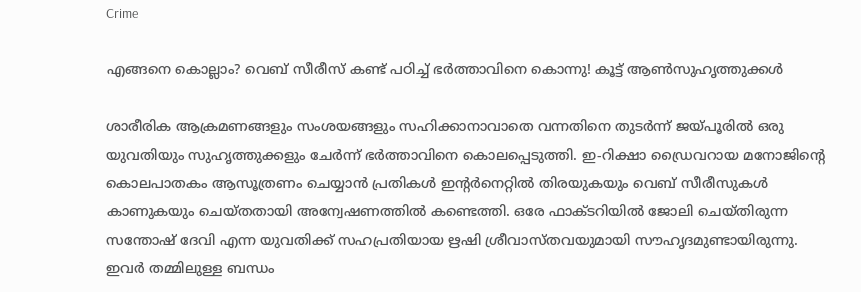Crime

എങ്ങനെ കൊല്ലാം? വെബ് സീരീസ് കണ്ട് പഠിച്ച് ഭർത്താവിനെ കൊന്നു! കൂട്ട് ആണ്‍സുഹൃത്തുക്കള്‍

ശാരീരിക ആക്രമണങ്ങളും സംശയങ്ങളും സഹിക്കാനാവാതെ വന്നതിനെ തുടർന്ന് ജയ്പൂരിൽ ഒരു യുവതിയും സുഹൃത്തുക്കളും ചേർന്ന് ഭർത്താവിനെ കൊലപ്പെടുത്തി. ഇ-റിക്ഷാ ഡ്രൈവറായ മനോജിന്റെ കൊലപാതകം ആസൂത്രണം ചെയ്യാൻ പ്രതികൾ ഇന്റർനെറ്റിൽ തിരയുകയും വെബ് സീരീസുകൾ കാണുകയും ചെയ്തതായി അന്വേഷണത്തിൽ കണ്ടെത്തി. ഒരേ ഫാക്ടറിയിൽ ജോലി ചെയ്തിരുന്ന സന്തോഷ് ദേവി എന്ന യുവതിക്ക് സഹപ്രതിയായ ഋഷി ശ്രീവാസ്തവയുമായി സൗഹൃദമുണ്ടായിരുന്നു. ഇവർ തമ്മിലുള്ള ബന്ധം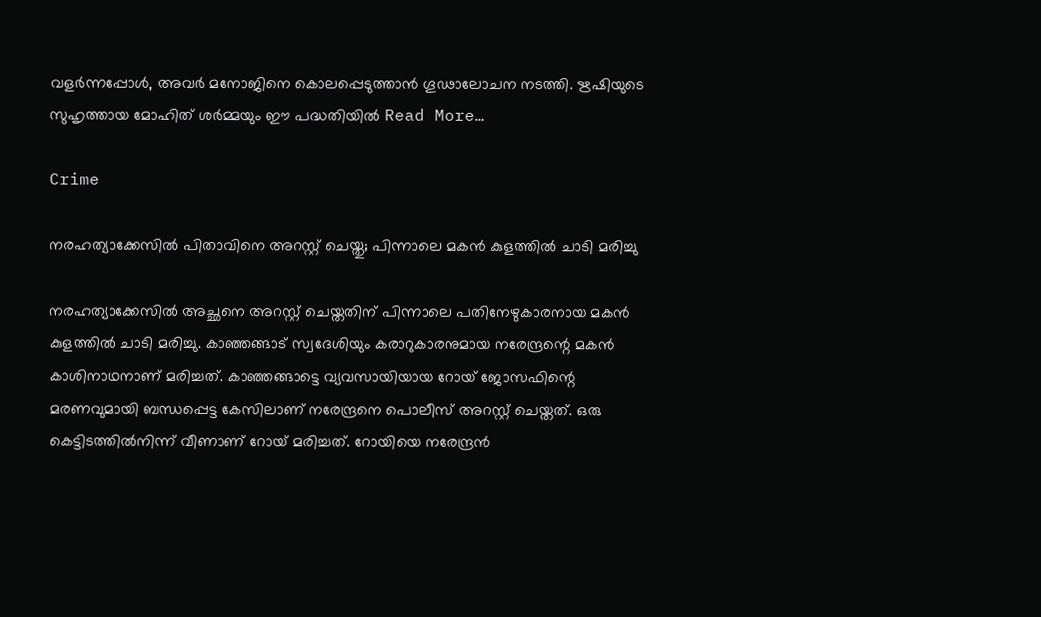വളർന്നപ്പോൾ, അവർ മനോജിനെ കൊലപ്പെടുത്താൻ ഗൂഢാലോചന നടത്തി. ഋഷിയുടെ സുഹൃത്തായ മോഹിത് ശർമ്മയും ഈ പദ്ധതിയിൽ Read More…

Crime

നരഹത്യാക്കേസിൽ പിതാവിനെ അറസ്റ്റ് ചെയ്തു; പിന്നാലെ മകൻ കുളത്തിൽ ചാടി മരിച്ചു

നരഹത്യാക്കേസിൽ അച്ഛനെ അറസ്റ്റ് ചെയ്തതിന് പിന്നാലെ പതിനേഴുകാരനായ മകൻ കുളത്തിൽ ചാടി മരിച്ചു. കാഞ്ഞങ്ങാട് സ്വദേശിയും കരാറുകാരനുമായ നരേന്ദ്രന്റെ മകൻ കാശിനാഥനാണ് മരിച്ചത്. കാഞ്ഞങ്ങാട്ടെ വ്യവസായിയായ റോയ് ജോസഫിന്റെ മരണവുമായി ബന്ധപ്പെട്ട കേസിലാണ് നരേന്ദ്രനെ പൊലീസ് അറസ്റ്റ് ചെയ്തത്. ഒരു കെട്ടിടത്തിൽനിന്ന് വീണാണ് റോയ് മരിച്ചത്. റോയിയെ നരേന്ദ്രൻ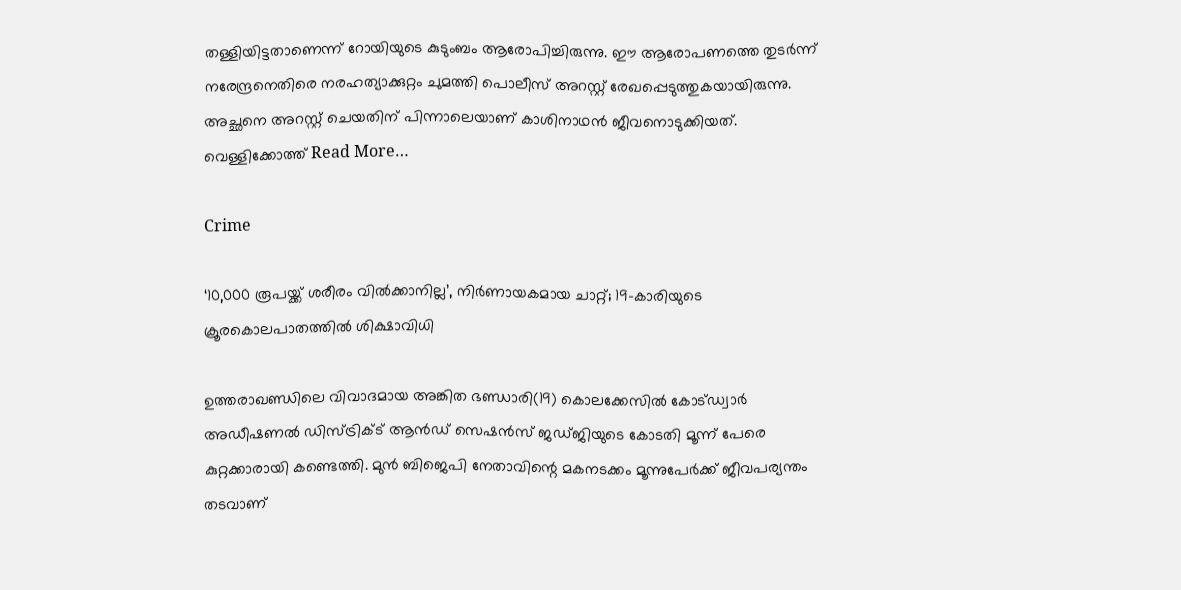തള്ളിയിട്ടതാണെന്ന് റോയിയുടെ കുടുംബം ആരോപിച്ചിരുന്നു. ഈ ആരോപണത്തെ തുടർന്ന് നരേന്ദ്രനെതിരെ നരഹത്യാക്കുറ്റം ചുമത്തി പൊലീസ് അറസ്റ്റ് രേഖപ്പെടുത്തുകയായിരുന്നു. അച്ഛനെ അറസ്റ്റ് ചെയതിന് പിന്നാലെയാണ് കാശിനാഥൻ ജീവനൊടുക്കിയത്. വെള്ളിക്കോത്ത്‌ Read More…

Crime

‘10,000 രൂപയ്ക്ക് ശരീരം വിൽക്കാനില്ല’, നിർണായകമായ ചാറ്റ്; 19-കാരിയുടെ ക്രൂരകൊലപാതത്തിൽ ശിക്ഷാവിധി

ഉത്തരാഖണ്ഡിലെ വിവാദമായ അങ്കിത ഭണ്ഡാരി(19) കൊലക്കേസില്‍ കോട്ഡ്വാര്‍ അഡീഷണല്‍ ഡിസ്ട്രിക്ട് ആന്‍ഡ് സെഷന്‍സ് ജഡ്ജിയുടെ കോടതി മൂന്ന് പേരെ കുറ്റക്കാരായി കണ്ടെത്തി. മുന്‍ ബിജെപി നേതാവിന്റെ മകനടക്കം മൂന്നുപേര്‍ക്ക് ജീവപര്യന്തം തടവാണ്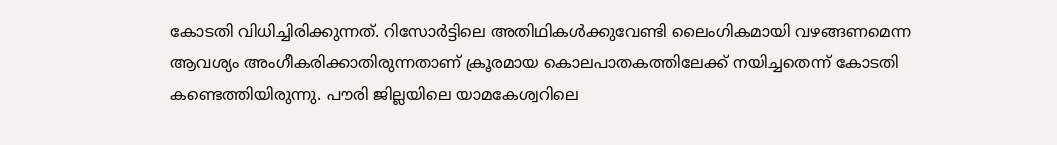കോടതി വിധിച്ചിരിക്കുന്നത്. റിസോർട്ടിലെ അതിഥികൾക്കുവേണ്ടി ലൈംഗികമായി വഴങ്ങണമെന്ന ആവശ്യം അംഗീകരിക്കാതിരുന്നതാണ് ക്രൂരമായ കൊലപാതകത്തിലേക്ക് നയിച്ചതെന്ന് കോടതി കണ്ടെത്തിയിരുന്നു. പൗരി ജില്ലയിലെ യാമകേശ്വറിലെ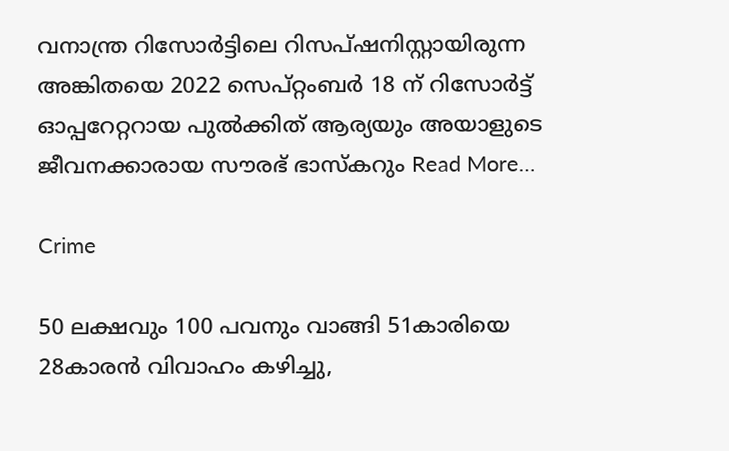വനാന്ത്ര റിസോര്‍ട്ടിലെ റിസപ്ഷനിസ്റ്റായിരുന്ന അങ്കിതയെ 2022 സെപ്റ്റംബര്‍ 18 ന് റിസോര്‍ട്ട് ഓപ്പറേറ്ററായ പുല്‍ക്കിത് ആര്യയും അയാളുടെ ജീവനക്കാരായ സൗരഭ് ഭാസ്‌കറും Read More…

Crime

50 ലക്ഷവും 100 പവനും വാങ്ങി 51കാരിയെ 28കാരന്‍ വിവാഹം കഴിച്ചു,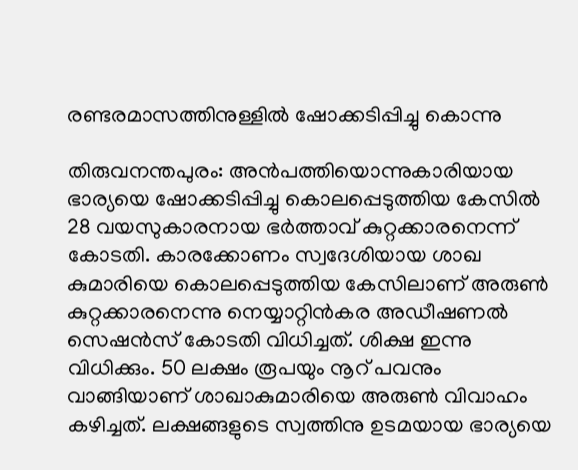രണ്ടരമാസത്തിനുള്ളില്‍ ഷോക്കടിപ്പിച്ചു കൊന്നു

തിരുവനന്തപുരം: അന്‍പത്തിയൊന്നുകാരിയായ ഭാര്യയെ ഷോക്കടിപ്പിച്ചു കൊലപ്പെടുത്തിയ കേസില്‍ 28 വയസുകാരനായ ഭര്‍ത്താവ് കുറ്റക്കാരനെന്ന് കോടതി. കാരക്കോണം സ്വദേശിയായ ശാഖ കുമാരിയെ കൊലപ്പെടുത്തിയ കേസിലാണ് അരുണ്‍ കുറ്റക്കാരനെന്നു നെയ്യാറ്റിന്‍കര അഡീഷണല്‍ സെഷന്‍സ് കോടതി വിധിച്ചത്. ശിക്ഷ ഇന്നു വിധിക്കും. 50 ലക്ഷം രൂപയും നൂറ് പവനും വാങ്ങിയാണ് ശാഖാകുമാരിയെ അരുണ്‍ വിവാഹം കഴിച്ചത്. ലക്ഷങ്ങളുടെ സ്വത്തിനു ഉടമയായ ഭാര്യയെ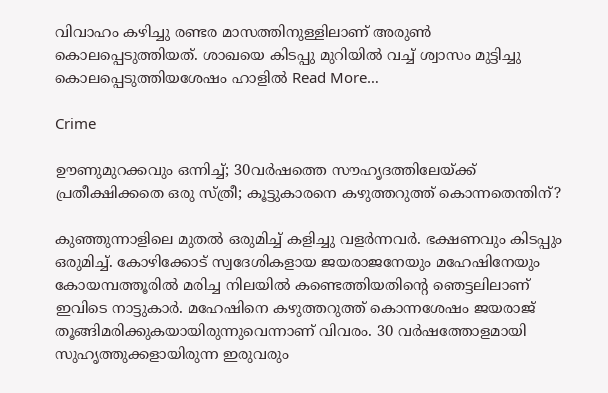വിവാഹം കഴിച്ചു രണ്ടര മാസത്തിനുള്ളിലാണ് അരുണ്‍ കൊലപ്പെടുത്തിയത്. ശാഖയെ കിടപ്പു മുറിയില്‍ വച്ച് ശ്വാസം മുട്ടിച്ചു കൊലപ്പെടുത്തിയശേഷം ഹാളില്‍ Read More…

Crime

ഊണുമുറക്കവും ഒന്നിച്ച്; 30വര്‍ഷത്തെ സൗഹൃദത്തിലേയ്ക്ക് പ്രതീക്ഷിക്കതെ ഒരു സ്ത്രീ; കൂട്ടുകാരനെ കഴുത്തറുത്ത് കൊന്നതെന്തിന്?

കുഞ്ഞുന്നാളിലെ മുതല്‍ ഒരുമിച്ച് കളിച്ചു വളര്‍ന്നവര്‍. ഭക്ഷണവും കിടപ്പും ഒരുമിച്ച്. കോഴിക്കോട് സ്വദേശികളായ ജയരാജനേയും മഹേഷിനേയും കോയമ്പത്തൂരില്‍ മരിച്ച നിലയില്‍ കണ്ടെത്തിയതിന്റെ ഞെട്ടലിലാണ് ഇവിടെ നാട്ടുകാര്‍. മഹേഷിനെ കഴുത്തറുത്ത് കൊന്നശേഷം ജയരാജ് തൂങ്ങിമരിക്കുകയായിരുന്നുവെന്നാണ് വിവരം. 30 വര്‍ഷത്തോളമായി സുഹൃത്തുക്കളായിരുന്ന ഇരുവരും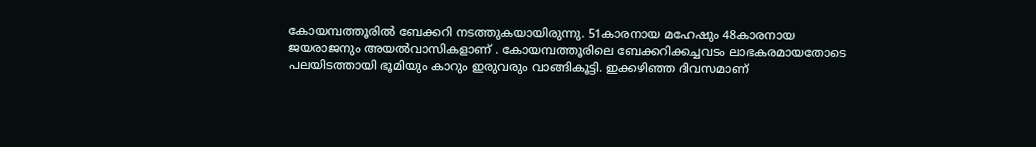കോയമ്പത്തൂരില്‍ ബേക്കറി നടത്തുകയായിരുന്നു. 51കാരനായ മഹേഷും 48കാരനായ ജയരാജനും അയല്‍വാസികളാണ് . കോയമ്പത്തൂരിലെ ബേക്കറിക്കച്ചവടം ലാഭകരമായതോടെ പലയിടത്തായി ഭൂമിയും കാറും ഇരുവരും വാങ്ങികൂട്ടി. ഇക്കഴിഞ്ഞ ദിവസമാണ്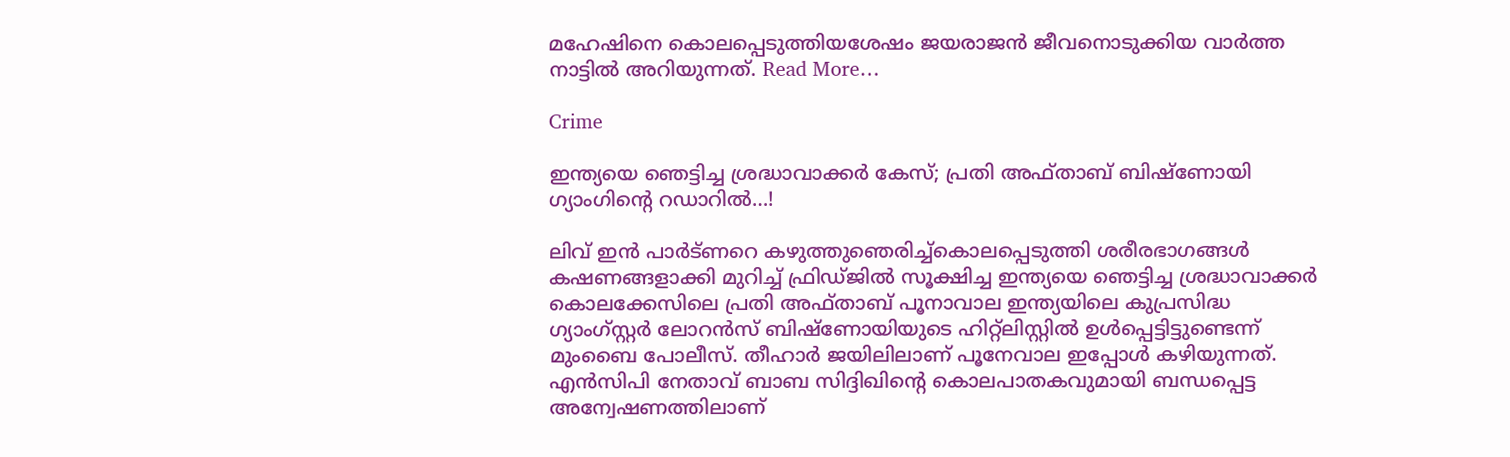മഹേഷിനെ കൊലപ്പെടുത്തിയശേഷം ജയരാജന്‍ ജീവനൊടുക്കിയ വാര്‍ത്ത നാട്ടില്‍ അറിയുന്നത്. Read More…

Crime

ഇന്ത്യയെ ഞെട്ടിച്ച ശ്രദ്ധാവാക്കര്‍ കേസ്; പ്രതി അഫ്താബ് ബിഷ്‌ണോയി ഗ്യാംഗിന്റെ റഡാറില്‍…!

ലിവ് ഇന്‍ പാര്‍ട്ണറെ കഴുത്തുഞെരിച്ച്‌കൊലപ്പെടുത്തി ശരീരഭാഗങ്ങള്‍ കഷണങ്ങളാക്കി മുറിച്ച് ഫ്രിഡ്ജില്‍ സൂക്ഷിച്ച ഇന്ത്യയെ ഞെട്ടിച്ച ശ്രദ്ധാവാക്കര്‍ കൊലക്കേസിലെ പ്രതി അഫ്താബ് പൂനാവാല ഇന്ത്യയിലെ കുപ്രസിദ്ധ ഗ്യാംഗ്‌സ്റ്റര്‍ ലോറന്‍സ് ബിഷ്‌ണോയിയുടെ ഹിറ്റ്‌ലിസ്റ്റില്‍ ഉള്‍പ്പെട്ടിട്ടുണ്ടെന്ന് മുംബൈ പോലീസ്. തീഹാര്‍ ജയിലിലാണ് പൂനേവാല ഇപ്പോള്‍ കഴിയുന്നത്. എന്‍സിപി നേതാവ് ബാബ സിദ്ദിഖിന്റെ കൊലപാതകവുമായി ബന്ധപ്പെട്ട അന്വേഷണത്തിലാണ്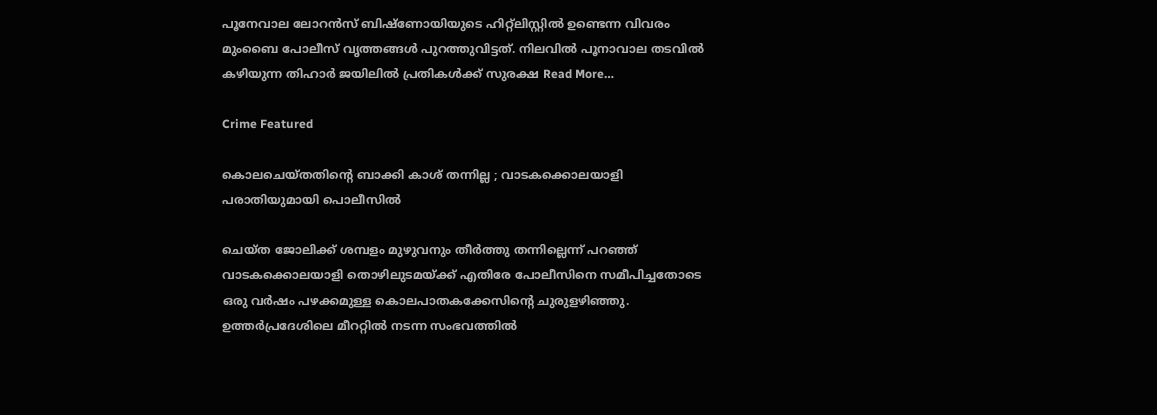പൂനേവാല ലോറന്‍സ് ബിഷ്‌ണോയിയുടെ ഹിറ്റ്‌ലിസ്റ്റില്‍ ഉണ്ടെന്ന വിവരം മുംബൈ പോലീസ് വൃത്തങ്ങള്‍ പുറത്തുവിട്ടത്. നിലവില്‍ പൂനാവാല തടവില്‍ കഴിയുന്ന തിഹാര്‍ ജയിലില്‍ പ്രതികള്‍ക്ക് സുരക്ഷ Read More…

Crime Featured

കൊലചെയ്തതിന്റെ ബാക്കി കാശ് തന്നില്ല ; വാടകക്കൊലയാളി പരാതിയുമായി പൊലീസിൽ

ചെയ്ത ജോലിക്ക് ശമ്പളം മുഴുവനും തീര്‍ത്തു തന്നില്ലെന്ന് പറഞ്ഞ് വാടകക്കൊലയാളി തൊഴിലുടമയ്ക്ക് എതിരേ പോലീസിനെ സമീപിച്ചതോടെ ഒരു വര്‍ഷം പഴക്കമുള്ള കൊലപാതകക്കേസിന്റെ ചുരുളഴിഞ്ഞു. ഉത്തര്‍പ്രദേശിലെ മീററ്റില്‍ നടന്ന സംഭവത്തില്‍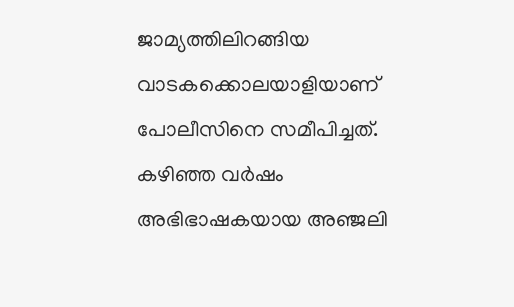ജാമ്യത്തിലിറങ്ങിയ വാടകക്കൊലയാളിയാണ് പോലീസിനെ സമീപിച്ചത്. കഴിഞ്ഞ വര്‍ഷം അഭിഭാഷകയായ അഞ്ജലി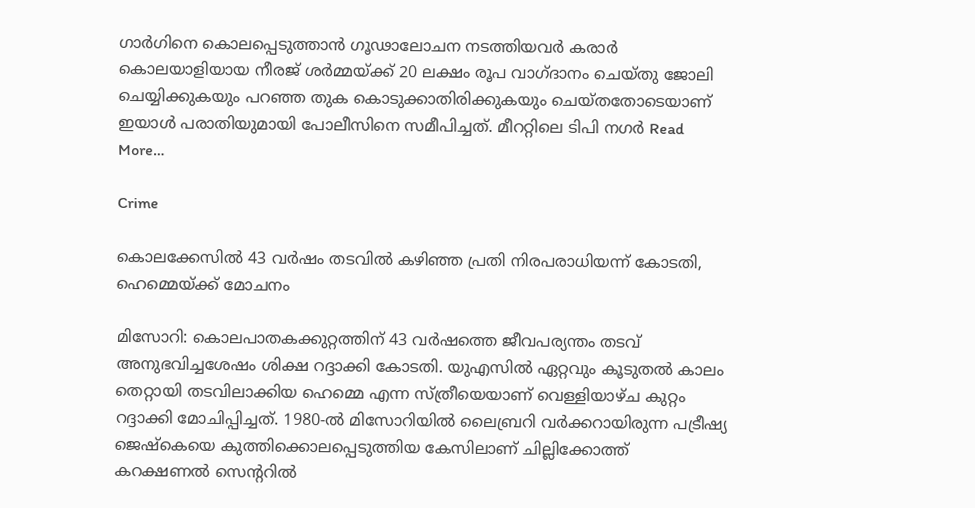ഗാര്‍ഗിനെ കൊലപ്പെടുത്താന്‍ ഗൂഢാലോചന നടത്തിയവര്‍ കരാര്‍ കൊലയാളിയായ നീരജ് ശര്‍മ്മയ്ക്ക് 20 ലക്ഷം രൂപ വാഗ്ദാനം ചെയ്തു ജോലി ചെയ്യിക്കുകയും പറഞ്ഞ തുക കൊടുക്കാതിരിക്കുകയും ചെയ്തതോടെയാണ് ഇയാള്‍ പരാതിയുമായി പോലീസിനെ സമീപിച്ചത്. മീററ്റിലെ ടിപി നഗര്‍ Read More…

Crime

കൊലക്കേസില്‍ 43 വർഷം തടവില്‍ കഴിഞ്ഞ പ്രതി നിരപരാധിയന്ന് കോടതി, ഹെമ്മെയ്ക്ക് മോചനം

മിസോറി: കൊലപാതകക്കുറ്റത്തിന് 43 വർഷത്തെ ജീവപര്യന്തം തടവ് അനുഭവിച്ചശേഷം ശിക്ഷ റദ്ദാക്കി കോടതി. യുഎസിൽ ഏറ്റവും കൂടുതൽ കാലം തെറ്റായി തടവിലാക്കിയ ഹെമ്മെ എന്ന സ്ത്രീയെയാണ് വെള്ളിയാഴ്ച കുറ്റം റദ്ദാക്കി മോചിപ്പിച്ചത്. 1980-ൽ മിസോറിയിൽ ലൈബ്രറി വർക്കറായിരുന്ന പട്രീഷ്യ ജെഷ്‌കെയെ കുത്തിക്കൊലപ്പെടുത്തിയ കേസിലാണ് ചില്ലിക്കോത്ത് കറക്ഷണൽ സെന്ററിൽ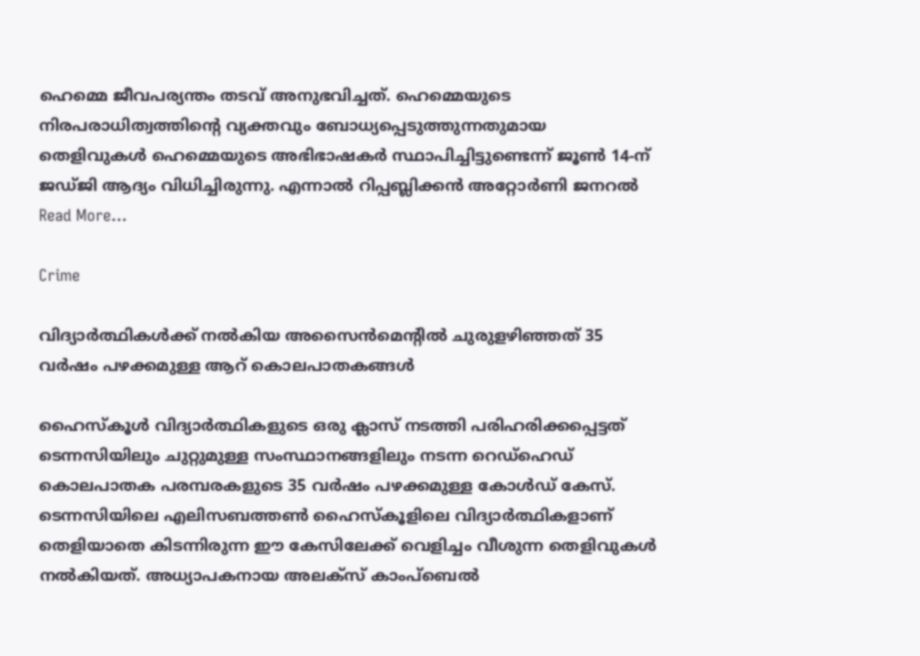ഹെമ്മെ ജീവപര്യന്തം തടവ് അനുഭവിച്ചത്. ഹെമ്മെയുടെ നിരപരാധിത്വത്തിന്റെ വ്യക്തവും ബോധ്യപ്പെടുത്തുന്നതുമായ തെളിവുകൾ ഹെമ്മെയുടെ അഭിഭാഷകർ സ്ഥാപിച്ചിട്ടുണ്ടെന്ന് ജൂൺ 14-ന് ജഡ്ജി ആദ്യം വിധിച്ചിരുന്നു. എന്നാൽ റിപ്പബ്ലിക്കൻ അറ്റോർണി ജനറൽ Read More…

Crime

വിദ്യാര്‍ത്ഥികള്‍ക്ക് നല്‍കിയ അസൈന്‍മെന്റില്‍ ചുരുളഴിഞ്ഞത് 35 വര്‍ഷം പഴക്കമുള്ള ആറ് കൊലപാതകങ്ങള്‍

ഹൈസ്‌കൂള്‍ വിദ്യാര്‍ത്ഥികളുടെ ഒരു ക്ലാസ് നടത്തി പരിഹരിക്കപ്പെട്ടത് ടെന്നസിയിലും ചുറ്റുമുള്ള സംസ്ഥാനങ്ങളിലും നടന്ന റെഡ്‌ഹെഡ് കൊലപാതക പരമ്പരകളുടെ 35 വര്‍ഷം പഴക്കമുള്ള കോള്‍ഡ് കേസ്. ടെന്നസിയിലെ എലിസബത്തണ്‍ ഹൈസ്‌കൂളിലെ വിദ്യാര്‍ത്ഥികളാണ് തെളിയാതെ കിടന്നിരുന്ന ഈ കേസിലേക്ക് വെളിച്ചം വീശുന്ന തെളിവുകള്‍ നല്‍കിയത്. അധ്യാപകനായ അലക്സ് കാംപ്ബെല്‍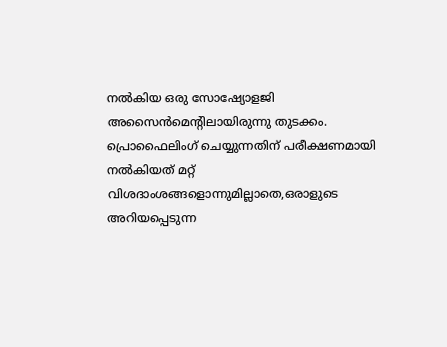നല്‍കിയ ഒരു സോഷ്യോളജി അസൈന്‍മെന്റിലായിരുന്നു തുടക്കം. പ്രൊഫൈലിംഗ് ചെയ്യുന്നതിന് പരീക്ഷണമായി നല്‍കിയത് മറ്റ് വിശദാംശങ്ങളൊന്നുമില്ലാതെ,ഒരാളുടെ അറിയപ്പെടുന്ന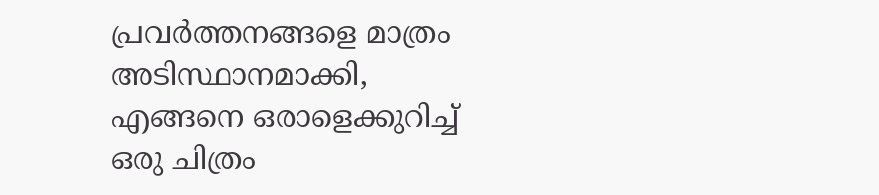പ്രവര്‍ത്തനങ്ങളെ മാത്രം അടിസ്ഥാനമാക്കി, എങ്ങനെ ഒരാളെക്കുറിച്ച് ഒരു ചിത്രം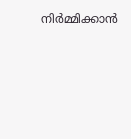നിര്‍മ്മിക്കാന്‍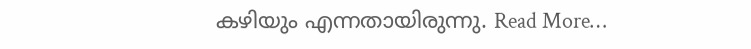കഴിയും എന്നതായിരുന്നു. Read More…